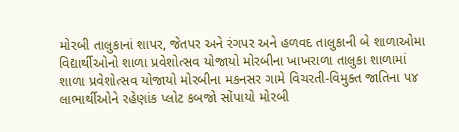મોરબી તાલુકાનાં શાપર, જેતપર અને રંગપર અને હળવદ તાલુકાની બે શાળાઓમા વિદ્યાર્થીઓનો શાળા પ્રવેશોત્સવ યોજાયો મોરબીના ખાખરાળા તાલુકા શાળામાં શાળા પ્રવેશોત્સવ યોજાયો મોરબીના મકનસર ગામે વિચરતી-વિમુક્ત જાતિના ૫૪ લાભાર્થીઓને રહેણાંક પ્લોટ કબજો સોંપાયો મોરબી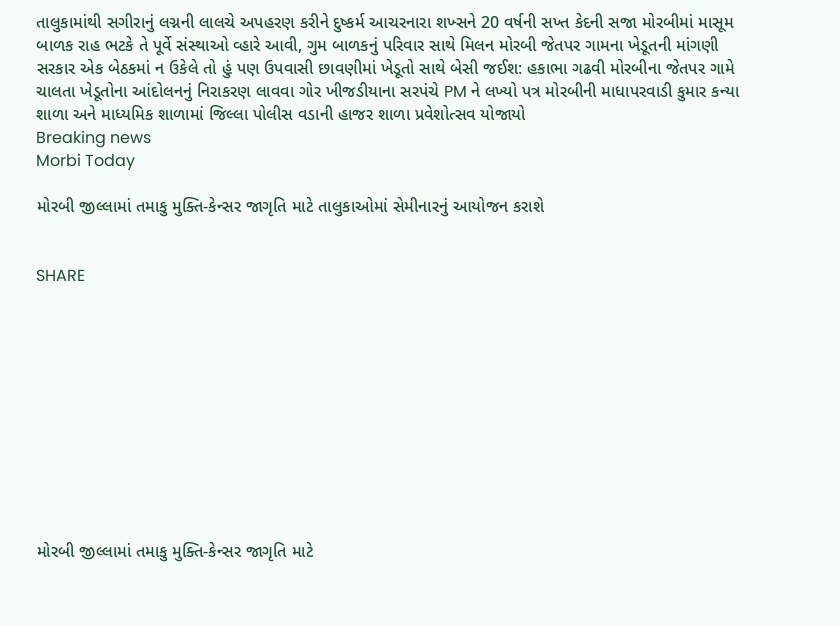તાલુકામાંથી સગીરાનું લગ્નની લાલચે અપહરણ કરીને દુષ્કર્મ આચરનારા શખ્સને 20 વર્ષની સખ્ત કેદની સજા મોરબીમાં માસૂમ બાળક રાહ ભટકે તે પૂર્વે સંસ્થાઓ વ્હારે આવી, ગુમ બાળકનું પરિવાર સાથે મિલન મોરબી જેતપર ગામના ખેડૂતની માંગણી સરકાર એક બેઠકમાં ન ઉકેલે તો હું પણ ઉપવાસી છાવણીમાં ખેડૂતો સાથે બેસી જઈશ: હકાભા ગઢવી મોરબીના જેતપર ગામે ચાલતા ખેડૂતોના આંદોલનનું નિરાકરણ લાવવા ગોર ખીજડીયાના સરપંચે PM ને લખ્યો પત્ર મોરબીની માધાપરવાડી કુમાર કન્યા શાળા અને માધ્યમિક શાળામાં જિલ્લા પોલીસ વડાની હાજર શાળા પ્રવેશોત્સવ યોજાયો
Breaking news
Morbi Today

મોરબી જીલ્લામાં તમાકુ મુક્તિ-કેન્સર જાગૃતિ માટે તાલુકાઓમાં સેમીનારનું આયોજન કરાશે


SHARE











મોરબી જીલ્લામાં તમાકુ મુક્તિ-કેન્સર જાગૃતિ માટે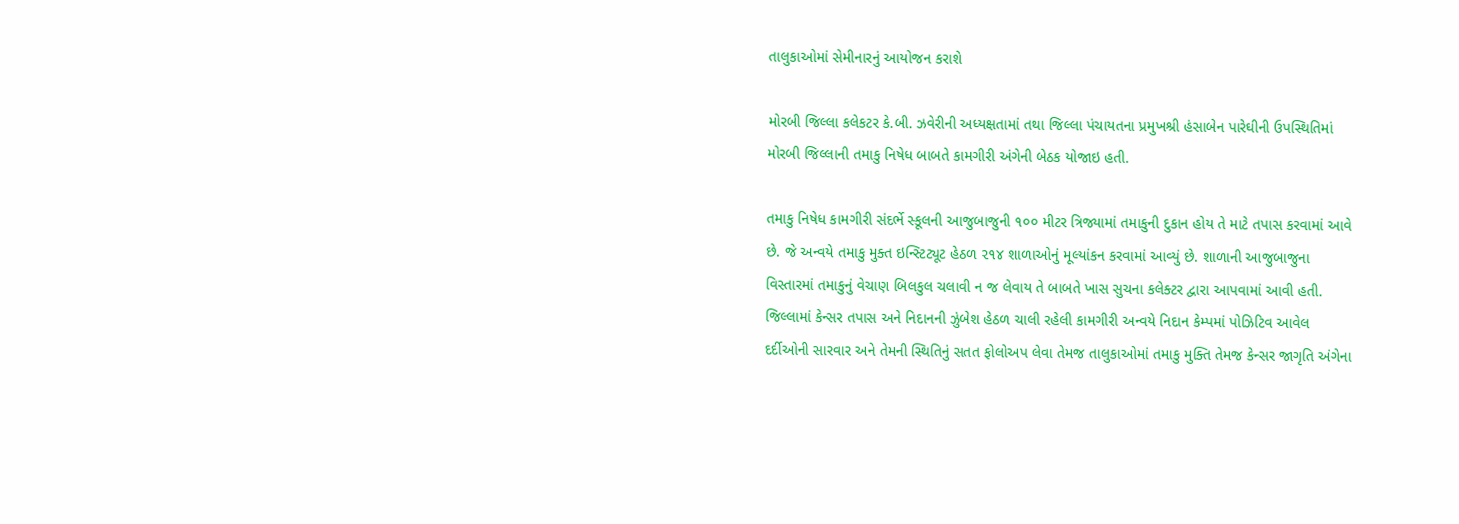તાલુકાઓમાં સેમીનારનું આયોજન કરાશે

મોરબી જિલ્લા કલેકટર કે.બી. ઝવેરીની અધ્યક્ષતામાં તથા જિલ્લા પંચાયતના પ્રમુખશ્રી હંસાબેન પારેઘીની ઉપસ્થિતિમાં મોરબી જિલ્લાની તમાકુ નિષેધ બાબતે કામગીરી અંગેની બેઠક યોજાઇ હતી.

તમાકુ નિષેધ કામગીરી સંદર્ભે સ્કૂલની આજુબાજુની ૧૦૦ મીટર ત્રિજ્યામાં તમાકુની દુકાન હોય તે માટે તપાસ કરવામાં આવે છે. જે અન્વયે તમાકુ મુક્ત ઇન્સ્ટિટ્યૂટ હેઠળ ૨૧૪ શાળાઓનું મૂલ્યાંકન કરવામાં આવ્યું છે. શાળાની આજુબાજુના વિસ્તારમાં તમાકુનું વેચાણ બિલકુલ ચલાવી ન જ લેવાય તે બાબતે ખાસ સુચના કલેક્ટર દ્વારા આપવામાં આવી હતી. જિલ્લામાં કેન્સર તપાસ અને નિદાનની ઝુંબેશ હેઠળ ચાલી રહેલી કામગીરી અન્વયે નિદાન કેમ્પમાં પોઝિટિવ આવેલ દર્દીઓની સારવાર અને તેમની સ્થિતિનું સતત ફોલોઅપ લેવા તેમજ તાલુકાઓમાં તમાકુ મુક્તિ તેમજ કેન્સર જાગૃતિ અંગેના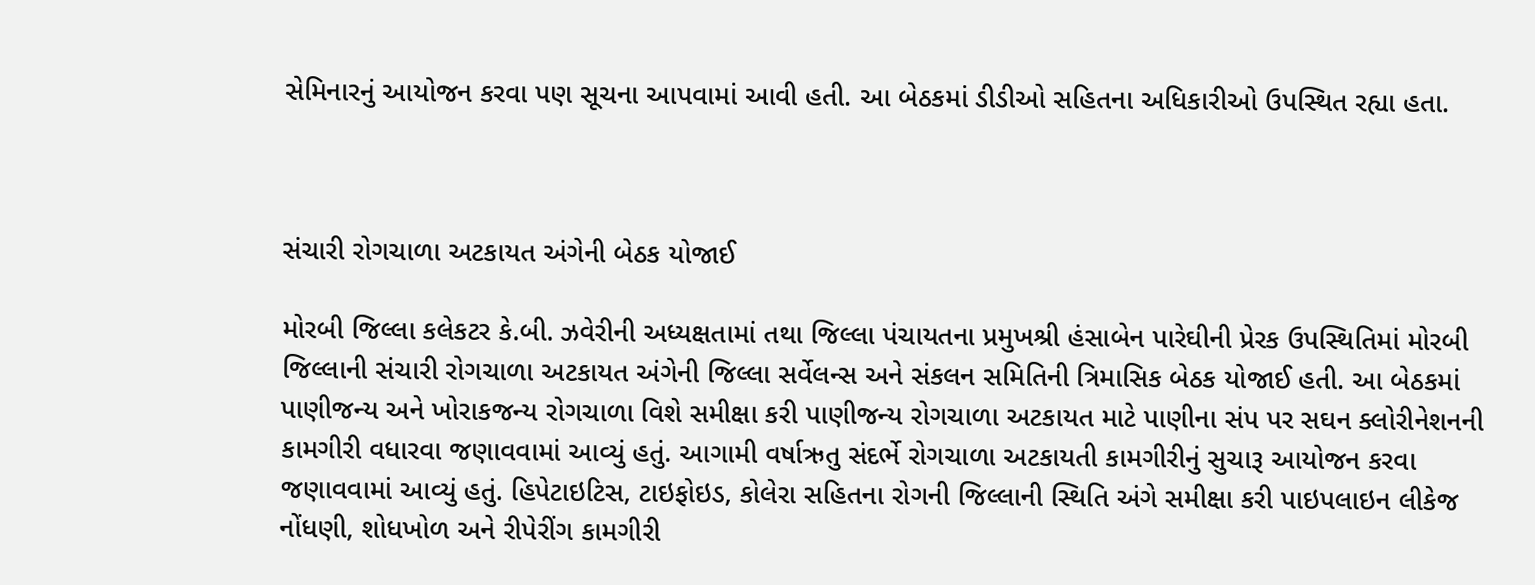સેમિનારનું આયોજન કરવા પણ સૂચના આપવામાં આવી હતી. આ બેઠકમાં ડીડીઓ સહિતના અધિકારીઓ ઉપસ્થિત રહ્યા હતા.



સંચારી રોગચાળા અટકાયત અંગેની બેઠક યોજાઈ

મોરબી જિલ્લા કલેકટર કે.બી. ઝવેરીની અધ્યક્ષતામાં તથા જિલ્લા પંચાયતના પ્રમુખશ્રી હંસાબેન પારેઘીની પ્રેરક ઉપસ્થિતિમાં મોરબી જિલ્લાની સંચારી રોગચાળા અટકાયત અંગેની જિલ્લા સર્વેલન્સ અને સંકલન સમિતિની ત્રિમાસિક બેઠક યોજાઈ હતી. આ બેઠકમાં પાણીજન્ય અને ખોરાકજન્ય રોગચાળા વિશે સમીક્ષા કરી પાણીજન્ય રોગચાળા અટકાયત માટે પાણીના સંપ પર સઘન ક્લોરીનેશનની કામગીરી વધારવા જણાવવામાં આવ્યું હતું. આગામી વર્ષાઋતુ સંદર્ભે રોગચાળા અટકાયતી કામગીરીનું સુચારૂ આયોજન કરવા જણાવવામાં આવ્યું હતું. હિપેટાઇટિસ, ટાઇફોઇડ, કોલેરા સહિતના રોગની જિલ્લાની સ્થિતિ અંગે સમીક્ષા કરી પાઇપલાઇન લીકેજ નોંધણી, શોધખોળ અને રીપેરીંગ કામગીરી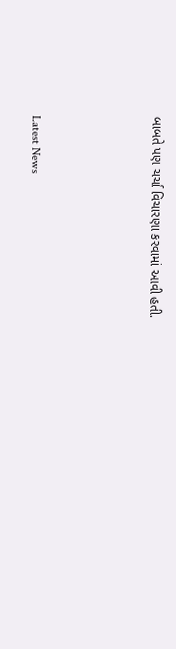બાબતે પણ ચર્ચા વિચારણા કરવામાં આવી હતી.






Latest News